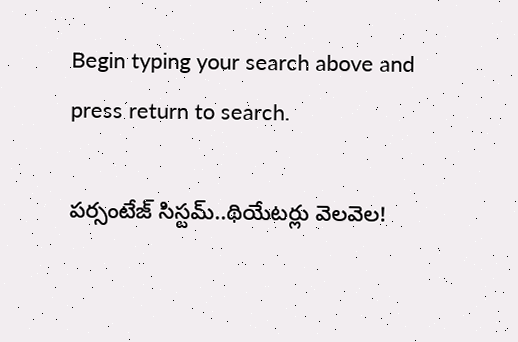Begin typing your search above and press return to search.

ప‌ర్సంటేజ్ సిస్ట‌మ్‌..థియేట‌ర్లు వెల‌వెల‌!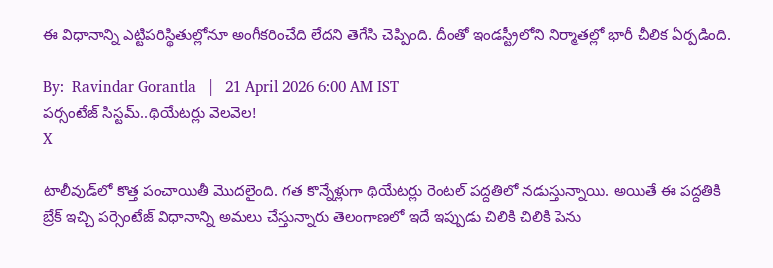ఈ విధానాన్ని ఎట్టిప‌రిస్థితుల్లోనూ అంగీక‌రించేది లేద‌ని తెగేసి చెప్పింది. దీంతో ఇండ‌స్ట్రీలోని నిర్మాత‌ల్లో భారీ చీలిక ఏర్ప‌డింది.

By:  Ravindar Gorantla   |   21 April 2026 6:00 AM IST
ప‌ర్సంటేజ్ సిస్ట‌మ్‌..థియేట‌ర్లు వెల‌వెల‌!
X

టాలీవుడ్‌లో కొత్త పంచాయితీ మొద‌లైంది. గ‌త కొన్నేళ్లుగా థియేట‌ర్లు రెంట‌ల్ ప‌ద్ద‌తిలో న‌డుస్తున్నాయి. అయితే ఈ ప‌ద్ద‌తికి బ్రేక్ ఇచ్చి ప‌ర్సెంటేజ్ విధానాన్ని అమ‌లు చేస్తున్నారు తెలంగాణ‌లో ఇదే ఇప్పుడు చిలికి చిలికి పెను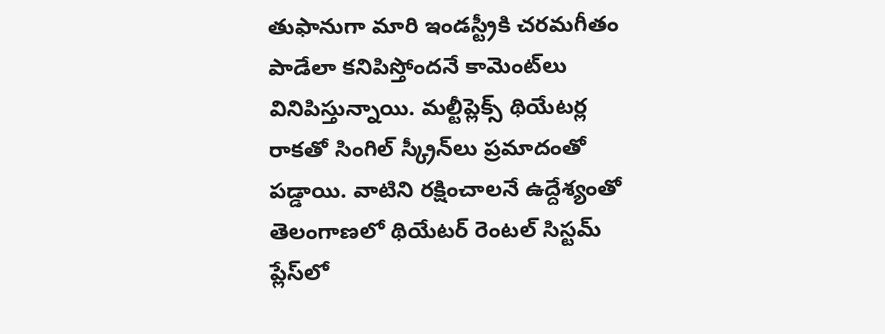తుఫానుగా మారి ఇండస్ట్రీకి చ‌ర‌మ‌గీతం పాడేలా క‌నిపిస్తోంద‌నే కామెంట్‌లు వినిపిస్తున్నాయి. మ‌ల్టీప్లెక్స్ థియేట‌ర్ల రాక‌తో సింగిల్ స్క్రీన్‌లు ప్ర‌మాదంతో ప‌డ్డాయి. వాటిని ర‌క్షించాల‌నే ఉద్దేశ్యంతో తెలంగాణ‌లో థియేట‌ర్ రెంట‌ల్ సిస్ట‌మ్ ప్లేస్‌లో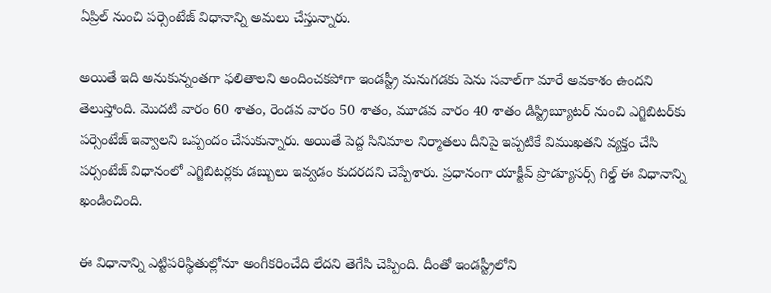ఏప్రిల్ నుంచి ప‌ర్సెంటేజ్ విధానాన్ని అమ‌లు చేస్తున్నారు.

అయితే ఇది అనుకున్నంత‌గా ఫ‌లితాల‌ని అందించ‌క‌పోగా ఇండ‌స్ట్రీ మ‌నుగ‌డ‌కు పెను స‌వాల్‌గా మారే అవ‌కాశం ఉంద‌ని తెలుస్తోంది. మొద‌టి వారం 60 శాతం, రెండ‌వ వారం 50 శాతం, మూడ‌వ వారం 40 శాతం డిస్ట్రిబ్యూట‌ర్ నుంచి ఎగ్జిబిట‌ర్‌కు ప‌ర్సెంటేజ్ ఇవ్వాల‌ని ఒప్పందం చేసుకున్నారు. అయితే పెద్ద సినిమాల నిర్మాత‌లు దీనిపై ఇప్ప‌టికే విముఖ‌త‌ని వ్య‌క్తం చేసి ప‌ర్సంటేజ్ విధానంలో ఎగ్జిబిట‌ర్ల‌కు డ‌బ్బులు ఇవ్వ‌డం కుద‌ర‌ద‌ని చెప్పేశారు. ప్ర‌ధానంగా యాక్టీవ్ ప్రొడ్యూస‌ర్స్ గిల్డ్ ఈ విధానాన్ని ఖండించింది.

ఈ విధానాన్ని ఎట్టిప‌రిస్థితుల్లోనూ అంగీక‌రించేది లేద‌ని తెగేసి చెప్పింది. దీంతో ఇండ‌స్ట్రీలోని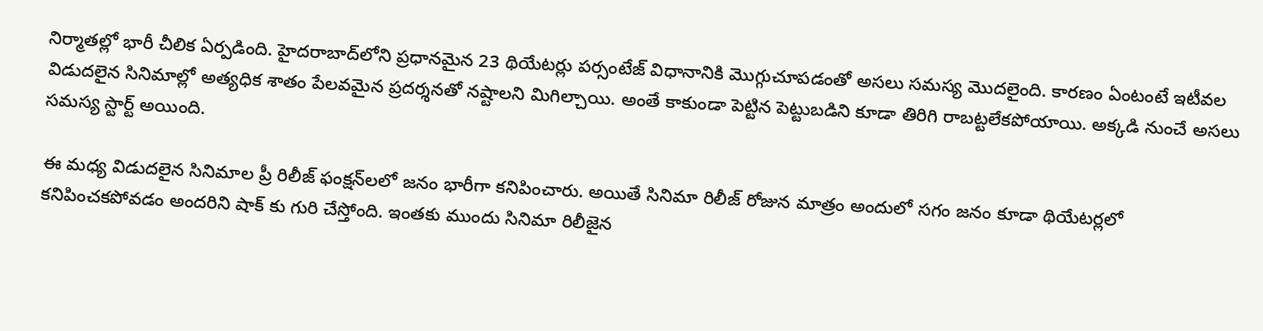నిర్మాత‌ల్లో భారీ చీలిక ఏర్ప‌డింది. హైద‌రాబాద్‌లోని ప్ర‌ధానమైన 23 థియేట‌ర్లు ప‌ర్సంటేజ్ విధానానికి మొగ్గుచూప‌డంతో అస‌లు స‌మ‌స్య మొద‌లైంది. కార‌ణం ఏంటంటే ఇటీవ‌ల విడుద‌లైన సినిమాల్లో అత్య‌ధిక శాతం పేల‌వ‌మైన ప్ర‌ద‌ర్శ‌న‌తో న‌ష్టాల‌ని మిగిల్చాయి. అంతే కాకుండా పెట్టిన పెట్టుబ‌డిని కూడా తిరిగి రాబ‌ట్ట‌లేక‌పోయాయి. అక్క‌డి నుంచే అస‌లు స‌మ‌స్య స్టార్ట్ అయింది.

ఈ మ‌ధ్య విడుద‌లైన సినిమాల ప్రీ రిలీజ్ ఫంక్ష‌న్‌ల‌లో జ‌నం భారీగా క‌నిపించారు. అయితే సినిమా రిలీజ్ రోజున మాత్రం అందులో స‌గం జ‌నం కూడా థియేట‌ర్ల‌లో క‌నిపించ‌క‌పోవ‌డం అంద‌రిని షాక్ కు గురి చేస్తోంది. ఇంత‌కు ముందు సినిమా రిలీజైన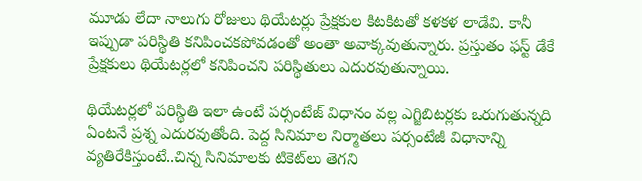మూడు లేదా నాలుగు రోజులు థియేట‌ర్లు ప్రేక్ష‌కుల కిట‌కిట‌తో క‌ళ‌క‌ళ లాడేవి. కానీ ఇప్పుడా ప‌రిస్థితి క‌నిపించ‌క‌పోవ‌డంతో అంతా అవాక్క‌వుతున్నారు. ప్ర‌స్తుతం ఫ‌స్ట్ డేకే ప్రేక్ష‌కులు థియేట‌ర్ల‌లో క‌నిపించ‌ని ప‌రిస్థితులు ఎదుర‌వుతున్నాయి.

థియేట‌ర్ల‌లో ప‌రిస్థితి ఇలా ఉంటే ప‌ర్సంటేజ్ విధానం వ‌ల్ల ఎగ్జిబిట‌ర్ల‌కు ఒరుగుతున్న‌ది ఏంట‌నే ప్ర‌శ్న ఎదుర‌వుతోంది. పెద్ద సినిమాల నిర్మాత‌లు ప‌ర్సంటేజీ విధానాన్ని వ్య‌తిరేకిస్తుంటే..చిన్న సినిమాలకు టికెట్‌లు తెగ‌ని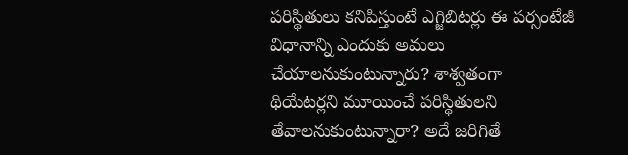ప‌రిస్థితులు క‌నిపిస్తుంటే ఎగ్జిబిట‌ర్లు ఈ ప‌ర్సంటేజీ విధానాన్ని ఎందుకు అమ‌లు చేయాల‌నుకుంటున్నారు? శాశ్వ‌తంగా థియేట‌ర్ల‌ని మూయించే ప‌రిస్థితుల‌ని తేవాల‌నుకుంటున్నారా? అదే జ‌రిగితే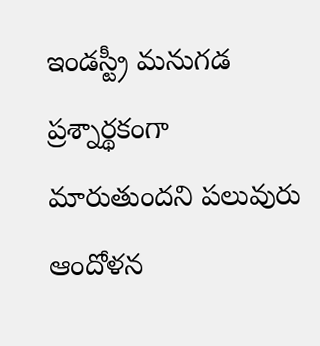ఇండ‌స్ట్రీ మ‌నుగ‌డ‌ ప్రశ్నార్థ‌కంగా మారుతుంద‌ని ప‌లువురు ఆందోళ‌న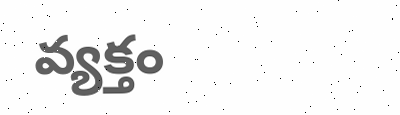వ్య‌క్తం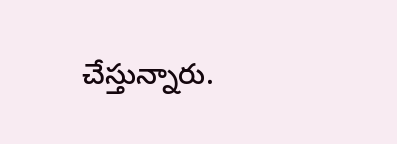చేస్తున్నారు.